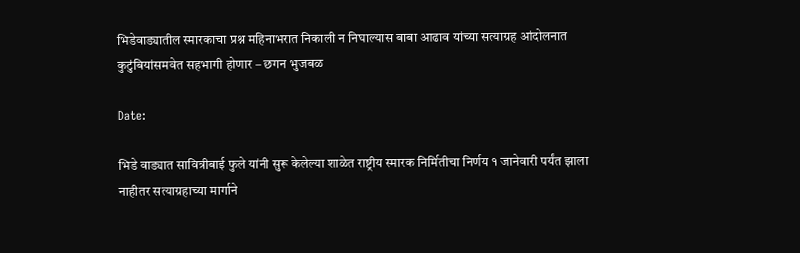भिडेवाड्यातील स्मारकाचा प्रश्न महिनाभरात निकाली न निघाल्यास बाबा आढाव यांच्या सत्याग्रह आंदोलनात कुटुंबियांसमवेत सहभागी होणार – छगन भुजबळ

Date:

भिडे वाड्यात सावित्रीबाई फुले यांनी सुरू केलेल्या शाळेत राष्ट्रीय स्मारक निर्मितीचा निर्णय १ जानेवारी पर्यंत झाला नाहीतर सत्याग्रहाच्या मार्गाने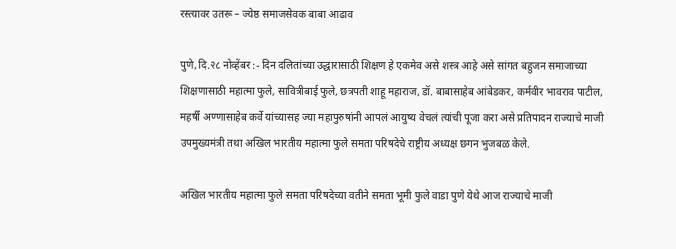रस्त्यावर उतरू – ज्येष्ठ समाजसेवक बाबा आढाव

पुणे,दि.२८ नोव्हेंबर :- दिन दलितांच्या उद्धारासाठी शिक्षण हे एकमेव असे शस्त्र आहे असे सांगत बहुजन समाजाच्या शिक्षणासाठी महात्मा फुले, सावित्रीबाई फुले, छत्रपती शाहू महाराज, डॉ. बाबासाहेब आंबेडकर, कर्मवीर भावराव पाटील, महर्षी अण्णासाहेब कर्वे यांच्यासह ज्या महापुरुषांनी आपलं आयुष्य वेचलं त्यांची पूजा करा असे प्रतिपादन राज्याचे माजी उपमुख्यमंत्री तथा अखिल भारतीय महात्मा फुले समता परिषदेचे राष्ट्रीय अध्यक्ष छगन भुजबळ केले.

अखिल भारतीय महात्मा फुले समता परिषदेच्या वतीने समता भूमी फुले वाडा पुणे येथे आज राज्याचे माजी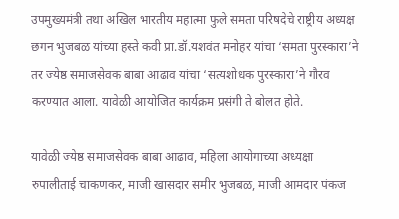उपमुख्यमंत्री तथा अखिल भारतीय महात्मा फुले समता परिषदेचे राष्ट्रीय अध्यक्ष छगन भुजबळ यांच्या हस्ते कवी प्रा.डॉ.यशवंत मनोहर यांचा ‘समता पुरस्कारा’ने तर ज्येष्ठ समाजसेवक बाबा आढाव यांचा ‘सत्यशोधक पुरस्कारा’ने गौरव करण्यात आला. यावेळी आयोजित कार्यक्रम प्रसंगी ते बोलत होते.

यावेळी ज्येष्ठ समाजसेवक बाबा आढाव, महिला आयोगाच्या अध्यक्षा रुपालीताई चाकणकर, माजी खासदार समीर भुजबळ, माजी आमदार पंकज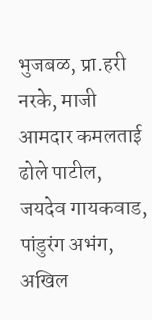भुजबळ, प्रा.हरी नरके, माजी आमदार कमलताई ढोले पाटील, जयदेव गायकवाड, पांडुरंग अभंग, अखिल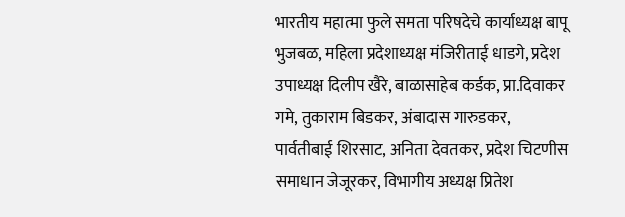भारतीय महात्मा फुले समता परिषदेचे कार्याध्यक्ष बापू भुजबळ, महिला प्रदेशाध्यक्ष मंजिरीताई धाडगे, प्रदेश उपाध्यक्ष दिलीप खैरे, बाळासाहेब कर्डक, प्रा.दिवाकर गमे, तुकाराम बिडकर, अंबादास गारुडकर, पार्वतीबाई शिरसाट, अनिता देवतकर, प्रदेश चिटणीस समाधान जेजूरकर, विभागीय अध्यक्ष प्रितेश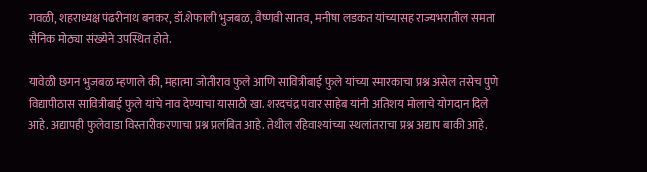गवळी, शहराध्यक्ष पंढरीनाथ बनकर, डॉ.शेफाली भुजबळ, वैष्णवी सातव, मनीषा लडकत यांच्यासह राज्यभरातील समता सैनिक मोठ्या संख्येने उपस्थित होते.

यावेळी छगन भुजबळ म्हणाले की, महात्मा जोतीराव फुले आणि सावित्रीबाई फुले यांच्या स्मारकाचा प्रश्न असेल तसेच पुणे विद्यापीठास सावित्रीबाई फुले यांचे नाव देण्याचा यासाठी खा. शरदचंद्र पवार साहेब यांनी अतिशय मोलाचे योगदान दिले आहे. अद्यापही फुलेवाडा विस्तारीकरणाचा प्रश्न प्रलंबित आहे. तेथील रहिवाश्यांच्या स्थलांतराचा प्रश्न अद्याप बाकी आहे.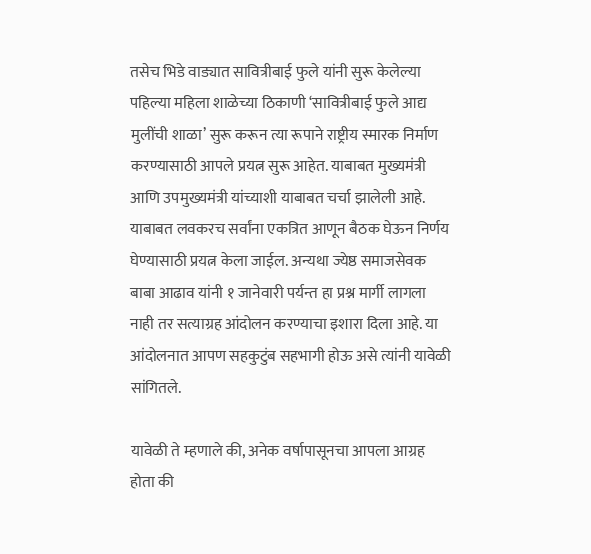तसेच भिडे वाड्यात सावित्रीबाई फुले यांनी सुरू केलेल्या पहिल्या महिला शाळेच्या ठिकाणी ‘सावित्रीबाई फुले आद्य मुलींची शाळा’ सुरू करून त्या रूपाने राष्ट्रीय स्मारक निर्माण करण्यासाठी आपले प्रयत्न सुरू आहेत. याबाबत मुख्यमंत्री आणि उपमुख्यमंत्री यांच्याशी याबाबत चर्चा झालेली आहे. याबाबत लवकरच सर्वांना एकत्रित आणून बैठक घेऊन निर्णय घेण्यासाठी प्रयत्न केला जाईल. अन्यथा ज्येष्ठ समाजसेवक बाबा आढाव यांनी १ जानेवारी पर्यन्त हा प्रश्न मार्गी लागला नाही तर सत्याग्रह आंदोलन करण्याचा इशारा दिला आहे. या आंदोलनात आपण सहकुटुंब सहभागी होऊ असे त्यांनी यावेळी सांगितले.

यावेळी ते म्हणाले की, अनेक वर्षापासूनचा आपला आग्रह होता की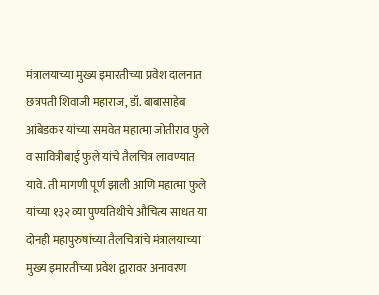मंत्रालयाच्या मुख्य इमारतीच्या प्रवेश दालनात छत्रपती शिवाजी महाराज, डॉ. बाबासाहेब आंबेडकर यांच्या समवेत महात्मा जोतीराव फुले व सावित्रीबाई फुले यांचे तैलचित्र लावण्यात यावे. ती मागणी पूर्ण झाली आणि महात्मा फुले यांच्या १३२ व्या पुण्यतिथीचे औचित्य साधत या दोनही महापुरुषांच्या तैलचित्रांचे मंत्रालयाच्या मुख्य इमारतीच्या प्रवेश द्वारावर अनावरण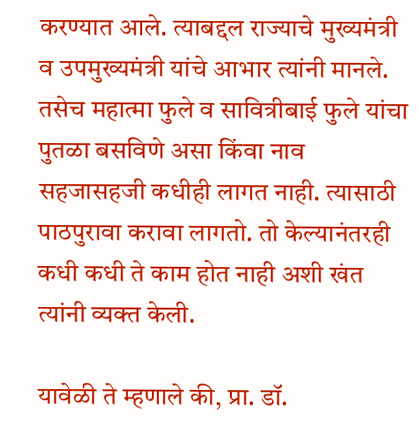करण्यात आले. त्याबद्दल राज्याचे मुख्यमंत्री व उपमुख्यमंत्री यांचे आभार त्यांनी मानले. तसेच महात्मा फुले व सावित्रीबाई फुले यांचा पुतळा बसविणे असा किंवा नाव सहजासहजी कधीही लागत नाही. त्यासाठी पाठपुरावा करावा लागतो. तो केल्यानंतरही कधी कधी ते काम होत नाही अशी खंत त्यांनी व्यक्त केली.

यावेळी ते म्हणाले की, प्रा. डॉ.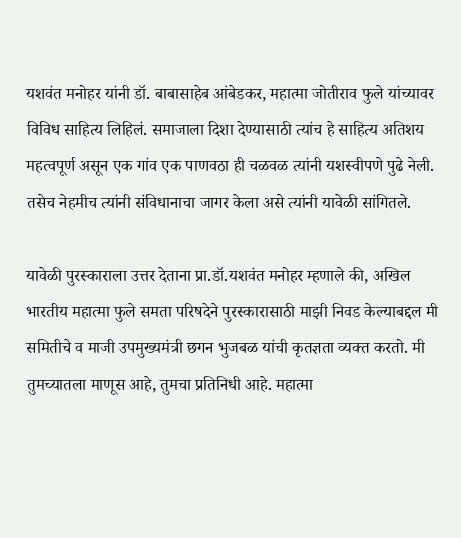यशवंत मनोहर यांनी डॉ. बाबासाहेब आंबेडकर, महात्मा जोतीराव फुले यांच्यावर विविध साहित्य लिहिलं. समाजाला दिशा देण्यासाठी त्यांच हे साहित्य अतिशय महत्वपूर्ण असून एक गांव एक पाणवठा ही चळवळ त्यांनी यशस्वीपणे पुढे नेली. तसेच नेहमीच त्यांनी संविधानाचा जागर केला असे त्यांनी यावेळी सांगितले.

यावेळी पुरस्काराला उत्तर देताना प्रा.डॉ.यशवंत मनोहर म्हणाले की, अखिल भारतीय महात्मा फुले समता परिषदेने पुरस्कारासाठी माझी निवड केल्याबद्दल मी समितीचे व माजी उपमुख्यमंत्री छगन भुजबळ यांची कृतज्ञता व्यक्त करतो. मी तुमच्यातला माणूस आहे, तुमचा प्रतिनिधी आहे. महात्मा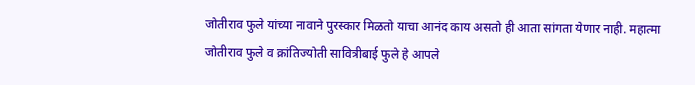जोतीराव फुले यांच्या नावाने पुरस्कार मिळतो याचा आनंद काय असतो ही आता सांगता येणार नाही. महात्मा जोतीराव फुले व क्रांतिज्योती सावित्रीबाई फुले हे आपले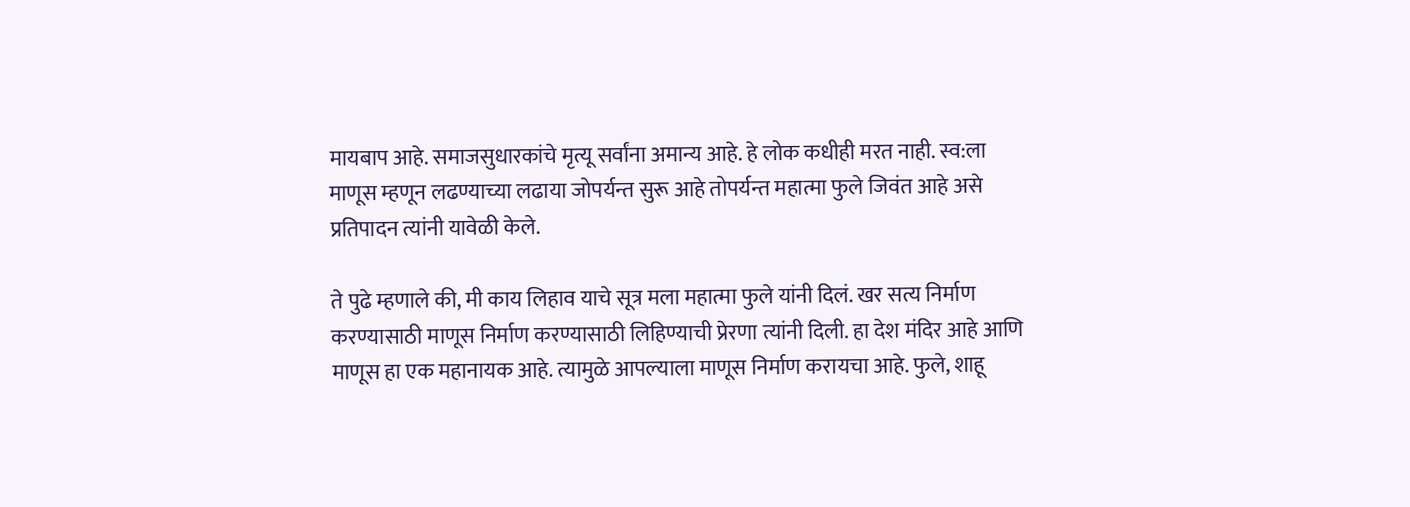मायबाप आहे. समाजसुधारकांचे मृत्यू सर्वांना अमान्य आहे. हे लोक कधीही मरत नाही. स्व:ला माणूस म्हणून लढण्याच्या लढाया जोपर्यन्त सुरू आहे तोपर्यन्त महात्मा फुले जिवंत आहे असे प्रतिपादन त्यांनी यावेळी केले.

ते पुढे म्हणाले की, मी काय लिहाव याचे सूत्र मला महात्मा फुले यांनी दिलं. खर सत्य निर्माण करण्यासाठी माणूस निर्माण करण्यासाठी लिहिण्याची प्रेरणा त्यांनी दिली. हा देश मंदिर आहे आणि माणूस हा एक महानायक आहे. त्यामुळे आपल्याला माणूस निर्माण करायचा आहे. फुले, शाहू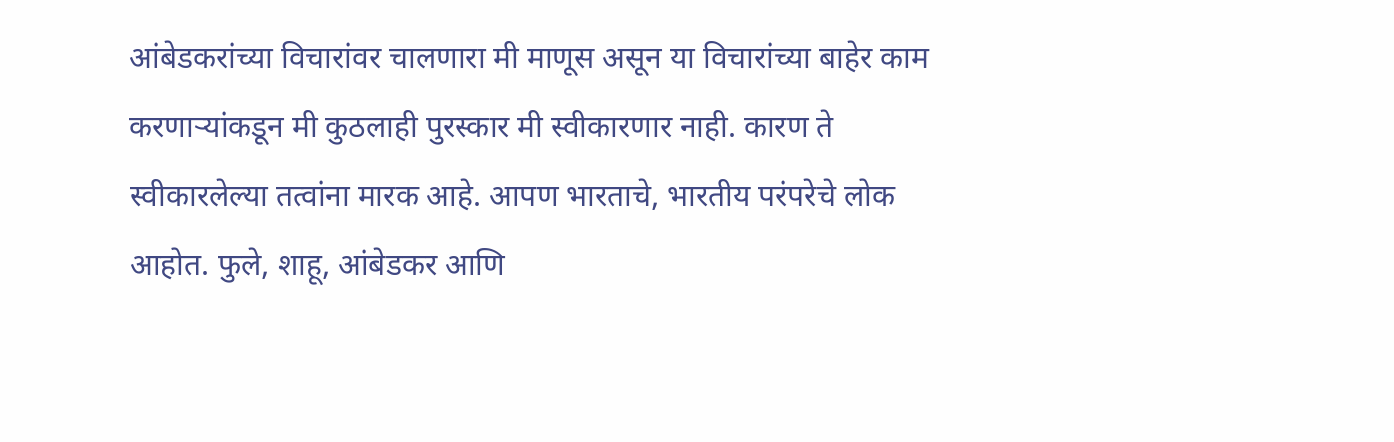आंबेडकरांच्या विचारांवर चालणारा मी माणूस असून या विचारांच्या बाहेर काम करणाऱ्यांकडून मी कुठलाही पुरस्कार मी स्वीकारणार नाही. कारण ते स्वीकारलेल्या तत्वांना मारक आहे. आपण भारताचे, भारतीय परंपरेचे लोक आहोत. फुले, शाहू, आंबेडकर आणि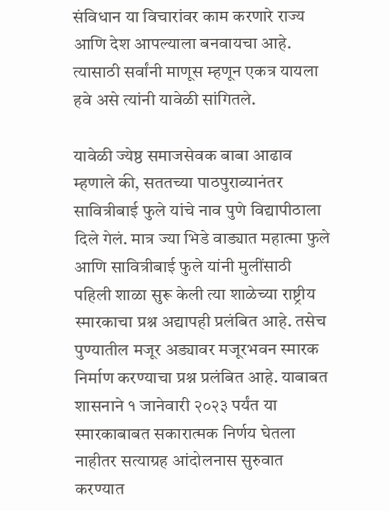संविधान या विचारांवर काम करणारे राज्य आणि देश आपल्याला बनवायचा आहे. त्यासाठी सर्वांनी माणूस म्हणून एकत्र यायला हवे असे त्यांनी यावेळी सांगितले.

यावेळी ज्येष्ठ समाजसेवक बाबा आढाव म्हणाले की, सततच्या पाठपुराव्यानंतर सावित्रीबाई फुले यांचे नाव पुणे विद्यापीठाला दिले गेलं. मात्र ज्या भिडे वाड्यात महात्मा फुले आणि सावित्रीबाई फुले यांनी मुलींसाठी पहिली शाळा सुरू केली त्या शाळेच्या राष्ट्रीय स्मारकाचा प्रश्न अद्यापही प्रलंबित आहे. तसेच पुण्यातील मजूर अड्यावर मजूरभवन स्मारक निर्माण करण्याचा प्रश्न प्रलंबित आहे. याबाबत शासनाने १ जानेवारी २०२३ पर्यंत या स्मारकाबाबत सकारात्मक निर्णय घेतला नाहीतर सत्याग्रह आंदोलनास सुरुवात करण्यात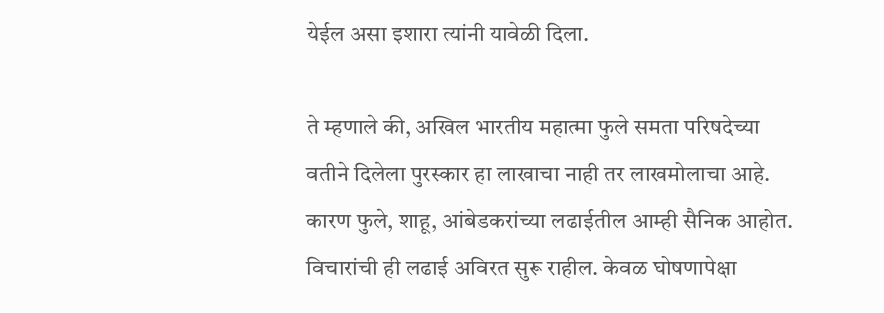येईल असा इशारा त्यांनी यावेळी दिला.

ते म्हणाले की, अखिल भारतीय महात्मा फुले समता परिषदेच्या वतीने दिलेला पुरस्कार हा लाखाचा नाही तर लाखमोलाचा आहे. कारण फुले, शाहू, आंबेडकरांच्या लढाईतील आम्ही सैनिक आहोत. विचारांची ही लढाई अविरत सुरू राहील. केवळ घोषणापेक्षा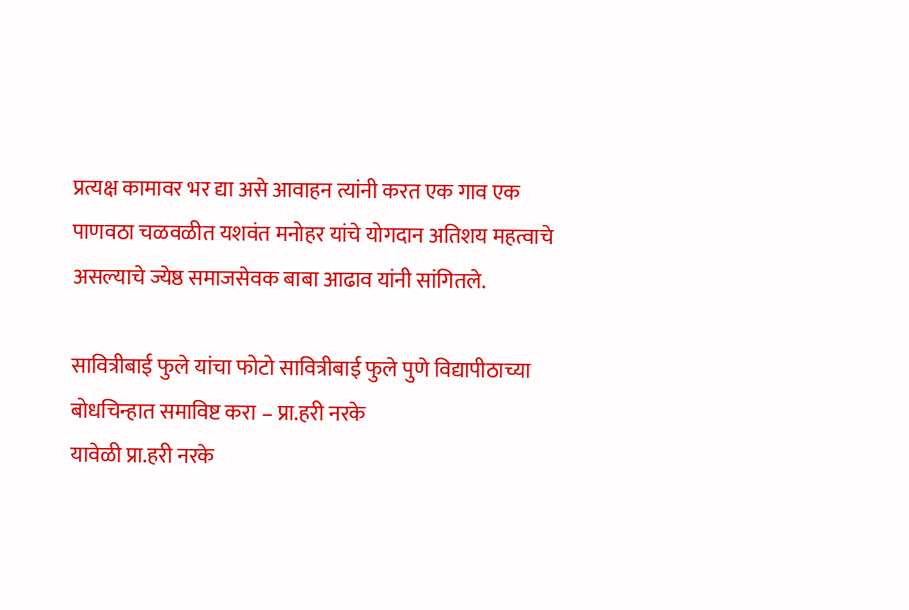प्रत्यक्ष कामावर भर द्या असे आवाहन त्यांनी करत एक गाव एक पाणवठा चळवळीत यशवंत मनोहर यांचे योगदान अतिशय महत्वाचे असल्याचे ज्येष्ठ समाजसेवक बाबा आढाव यांनी सांगितले.

सावित्रीबाई फुले यांचा फोटो सावित्रीबाई फुले पुणे विद्यापीठाच्या बोधचिन्हात समाविष्ट करा – प्रा.हरी नरके
यावेळी प्रा.हरी नरके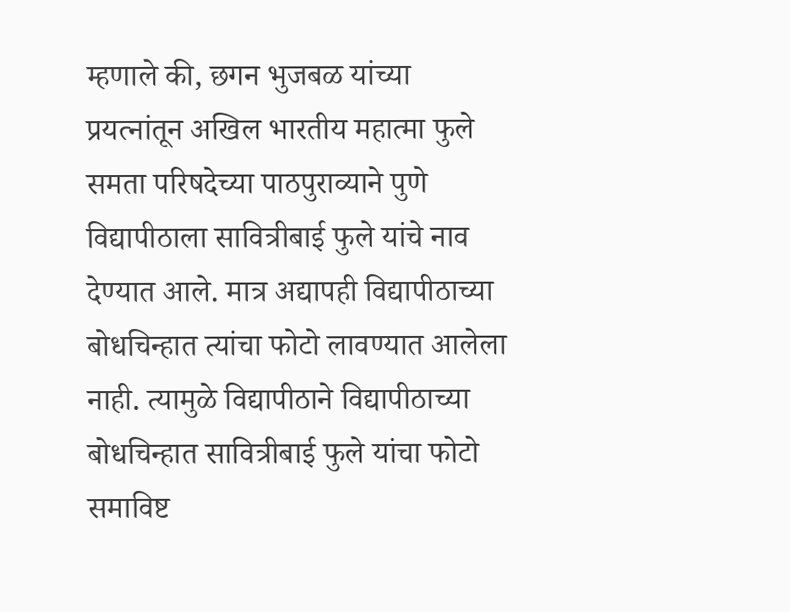म्हणाले की, छगन भुजबळ यांच्या प्रयत्नांतून अखिल भारतीय महात्मा फुले समता परिषदेच्या पाठपुराव्याने पुणे विद्यापीठाला सावित्रीबाई फुले यांचे नाव देण्यात आले. मात्र अद्यापही विद्यापीठाच्या बोधचिन्हात त्यांचा फोटो लावण्यात आलेला नाही. त्यामुळे विद्यापीठाने विद्यापीठाच्या बोधचिन्हात सावित्रीबाई फुले यांचा फोटो समाविष्ट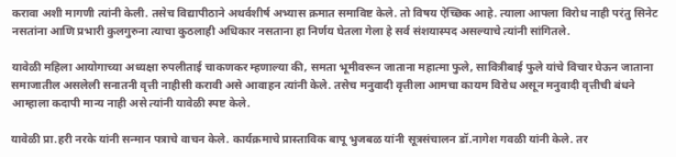करावा अशी मागणी त्यांनी केली. तसेच विद्यापीठाने अथर्वशीर्ष अभ्यास क्रमात समाविष्ट केले. तो विषय ऐच्छिक आहे. त्याला आपला विरोध नाही परंतु सिनेट नसतांना आणि प्रभारी कुलगुरुना त्याचा कुठलाही अधिकार नसताना हा निर्णय घेतला गेला हे सर्व संशयास्पद असल्याचे त्यांनी सांगितले.

यावेळी महिला आयोगाच्या अध्यक्षा रुपलीताई चाकणकर म्हणाल्या की, समता भूमीवरून जाताना महात्मा फुले, सावित्रीबाई फुले यांचे विचार घेऊन जाताना समाजातील असलेली सनातनी वृत्ती नाहीसी करावी असे आवाहन त्यांनी केले. तसेच मनुवादी वृत्तीला आमचा कायम विरोध असून मनुवादी वृत्तीची बंधने आम्हाला कदापी मान्य नाही असे त्यांनी यावेळी स्पष्ट केले.

यावेळी प्रा.हरी नरके यांनी सन्मान पत्राचे वाचन केले. कार्यक्रमाचे प्रास्ताविक बापू भुजबळ यांनी सूत्रसंचालन डॉ.नागेश गवळी यांनी केले. तर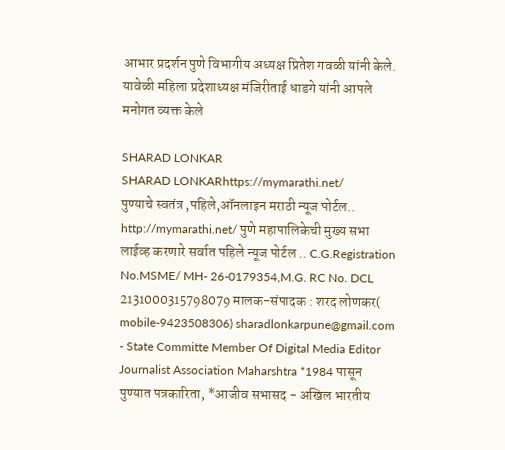आभार प्रदर्शन पुणे विभागीय अध्यक्ष प्रितेश गवळी यांनी केले. यावेळी महिला प्रदेशाध्यक्ष मंजिरीताई धाडगे यांनी आपले मनोगत व्यक्त केले

SHARAD LONKAR
SHARAD LONKARhttps://mymarathi.net/
पुण्याचे स्वतंत्र ,पहिले,ऑनलाइन मराठी न्यूज पोर्टल.. http://mymarathi.net/ पुणे महापालिकेची मुख्य सभा लाईव्ह करणारे सर्वात पहिले न्यूज पोर्टल .. C.G.Registration No.MSME/ MH- 26-0179354,M.G. RC No. DCL 2131000315798079 मालक-संपादक : शरद लोणकर( mobile-9423508306) sharadlonkarpune@gmail.com - State Committe Member Of Digital Media Editor Journalist Association Maharshtra *1984 पासून पुण्यात पत्रकारिता, *आजीव सभासद - अखिल भारतीय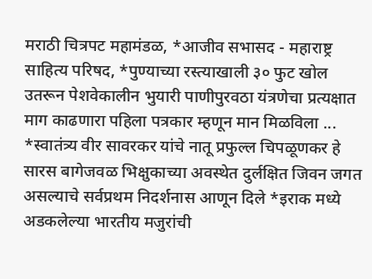मराठी चित्रपट महामंडळ, *आजीव सभासद - महाराष्ट्र साहित्य परिषद, *पुण्याच्या रस्त्याखाली ३० फुट खोल उतरून पेशवेकालीन भुयारी पाणीपुरवठा यंत्रणेचा प्रत्यक्षात माग काढणारा पहिला पत्रकार म्हणून मान मिळविला ... *स्वातंत्र्य वीर सावरकर यांचे नातू प्रफुल्ल चिपळूणकर हे सारस बागेजवळ भिक्षुकाच्या अवस्थेत दुर्लक्षित जिवन जगत असल्याचे सर्वप्रथम निदर्शनास आणून दिले *इराक मध्ये अडकलेल्या भारतीय मजुरांची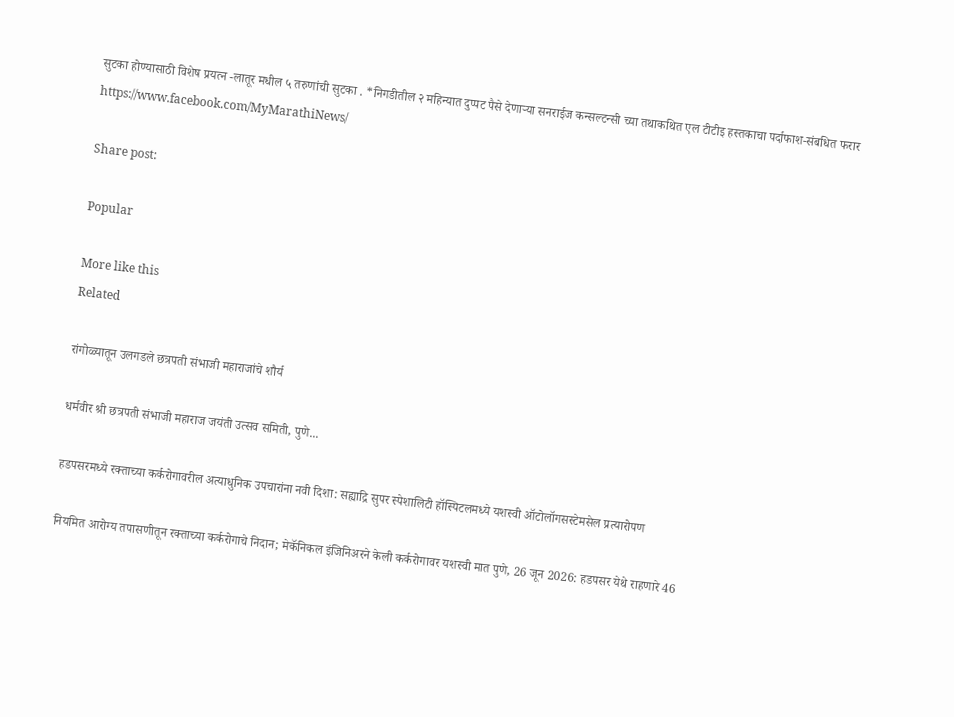सुटका होण्यासाठी विशेष प्रयत्न -लातूर मधील ५ तरुणांची सुटका . *निगडीतील २ महिन्यात दुप्पट पैसे देणाऱ्या सनराईज कन्सल्टन्सी च्या तथाकथित एल टीटीइ हस्तकाचा पर्दाफाश-संबधित फरार https://www.facebook.com/MyMarathiNews/

Share post:

Popular

More like this
Related

रांगोळ्यातून उलगडले छत्रपती संभाजी महाराजांचे शौर्य

धर्मवीर श्री छत्रपती संभाजी महाराज जयंती उत्सव समिती, पुणे...

हडपसरमध्ये रक्ताच्या कर्करोगावरील अत्याधुनिक उपचारांना नवी दिशा: सह्याद्रि सुपर स्पेशालिटी हॉस्पिटलमध्ये यशस्वी ऑटोलॉगसस्टेमसेल प्रत्यारोपण

नियमित आरोग्य तपासणीतून रक्ताच्या कर्करोगाचे निदान; मेकॅनिकल इंजिनिअरने केली कर्करोगावर यशस्वी मात पुणे, 26 जून 2026: हडपसर येथे राहणारे 46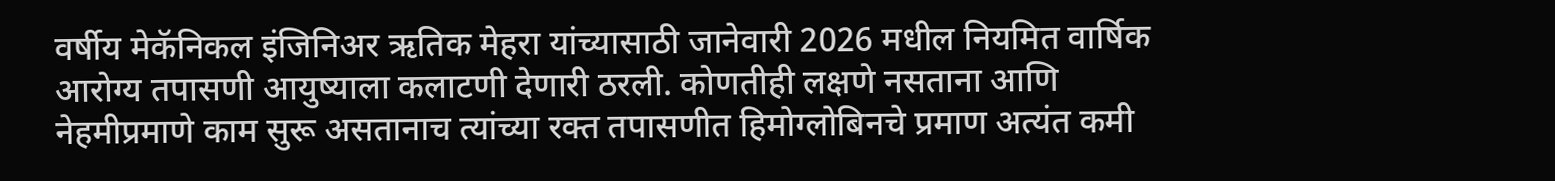वर्षीय मेकॅनिकल इंजिनिअर ऋतिक मेहरा यांच्यासाठी जानेवारी 2026 मधील नियमित वार्षिक आरोग्य तपासणी आयुष्याला कलाटणी देणारी ठरली. कोणतीही लक्षणे नसताना आणि नेहमीप्रमाणे काम सुरू असतानाच त्यांच्या रक्त तपासणीत हिमोग्लोबिनचे प्रमाण अत्यंत कमी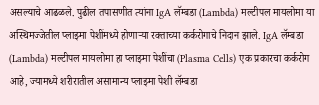असल्याचे आढळले. पुढील तपासणीत त्यांना IgA लॅम्बडा (Lambda) मल्टीपल मायलोमा या अस्थिमज्जेतील प्लाझ्मा पेशींमध्ये होणाऱ्या रक्ताच्या कर्करोगाचे निदान झाले. IgA लॅम्बडा (Lambda) मल्टीपल मायलोमा हा प्लाझ्मा पेशींचा (Plasma Cells) एक प्रकारचा कर्करोग आहे, ज्यामध्ये शरीरातील असामान्य प्लाझ्मा पेशी लॅम्बडा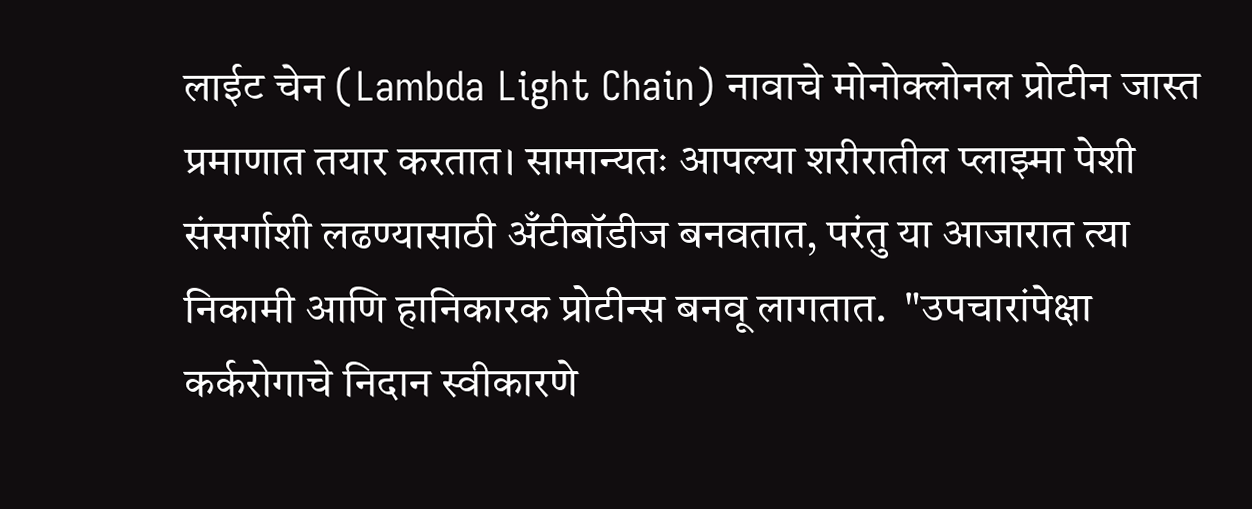लाईट चेन (Lambda Light Chain) नावाचे मोनोक्लोनल प्रोटीन जास्त प्रमाणात तयार करतात। सामान्यतः आपल्या शरीरातील प्लाझ्मा पेशी संसर्गाशी लढण्यासाठी अँटीबॉडीज बनवतात, परंतु या आजारात त्या निकामी आणि हानिकारक प्रोटीन्स बनवू लागतात.  "उपचारांपेक्षा कर्करोगाचे निदान स्वीकारणे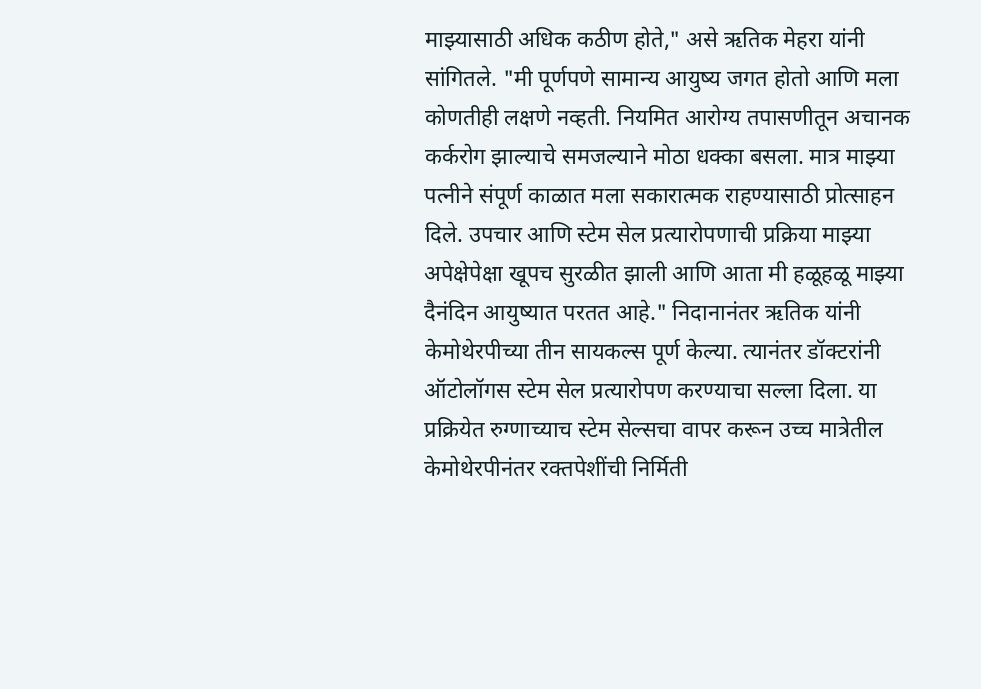माझ्यासाठी अधिक कठीण होते," असे ऋतिक मेहरा यांनी सांगितले. "मी पूर्णपणे सामान्य आयुष्य जगत होतो आणि मला कोणतीही लक्षणे नव्हती. नियमित आरोग्य तपासणीतून अचानक कर्करोग झाल्याचे समजल्याने मोठा धक्का बसला. मात्र माझ्या पत्नीने संपूर्ण काळात मला सकारात्मक राहण्यासाठी प्रोत्साहन दिले. उपचार आणि स्टेम सेल प्रत्यारोपणाची प्रक्रिया माझ्या अपेक्षेपेक्षा खूपच सुरळीत झाली आणि आता मी हळूहळू माझ्या दैनंदिन आयुष्यात परतत आहे." निदानानंतर ऋतिक यांनी केमोथेरपीच्या तीन सायकल्स पूर्ण केल्या. त्यानंतर डॉक्टरांनी ऑटोलॉगस स्टेम सेल प्रत्यारोपण करण्याचा सल्ला दिला. या प्रक्रियेत रुग्णाच्याच स्टेम सेल्सचा वापर करून उच्च मात्रेतील केमोथेरपीनंतर रक्तपेशींची निर्मिती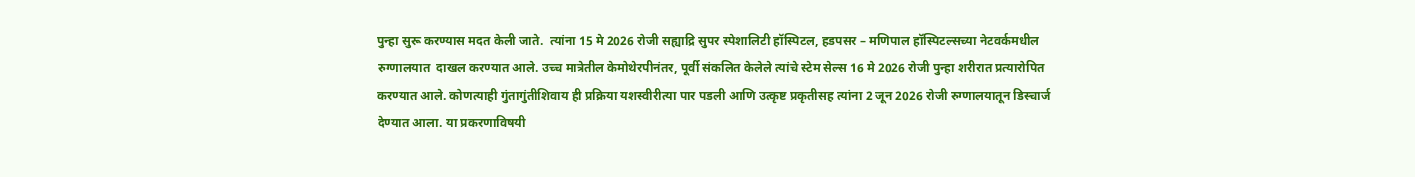पुन्हा सुरू करण्यास मदत केली जाते.  त्यांना 15 मे 2026 रोजी सह्याद्रि सुपर स्पेशालिटी हॉस्पिटल, हडपसर – मणिपाल हॉस्पिटल्सच्या नेटवर्कमधील रुग्णालयात  दाखल करण्यात आले. उच्च मात्रेतील केमोथेरपीनंतर, पूर्वी संकलित केलेले त्यांचे स्टेम सेल्स 16 मे 2026 रोजी पुन्हा शरीरात प्रत्यारोपित करण्यात आले. कोणत्याही गुंतागुंतीशिवाय ही प्रक्रिया यशस्वीरीत्या पार पडली आणि उत्कृष्ट प्रकृतीसह त्यांना 2 जून 2026 रोजी रुग्णालयातून डिस्चार्ज देण्यात आला. या प्रकरणाविषयी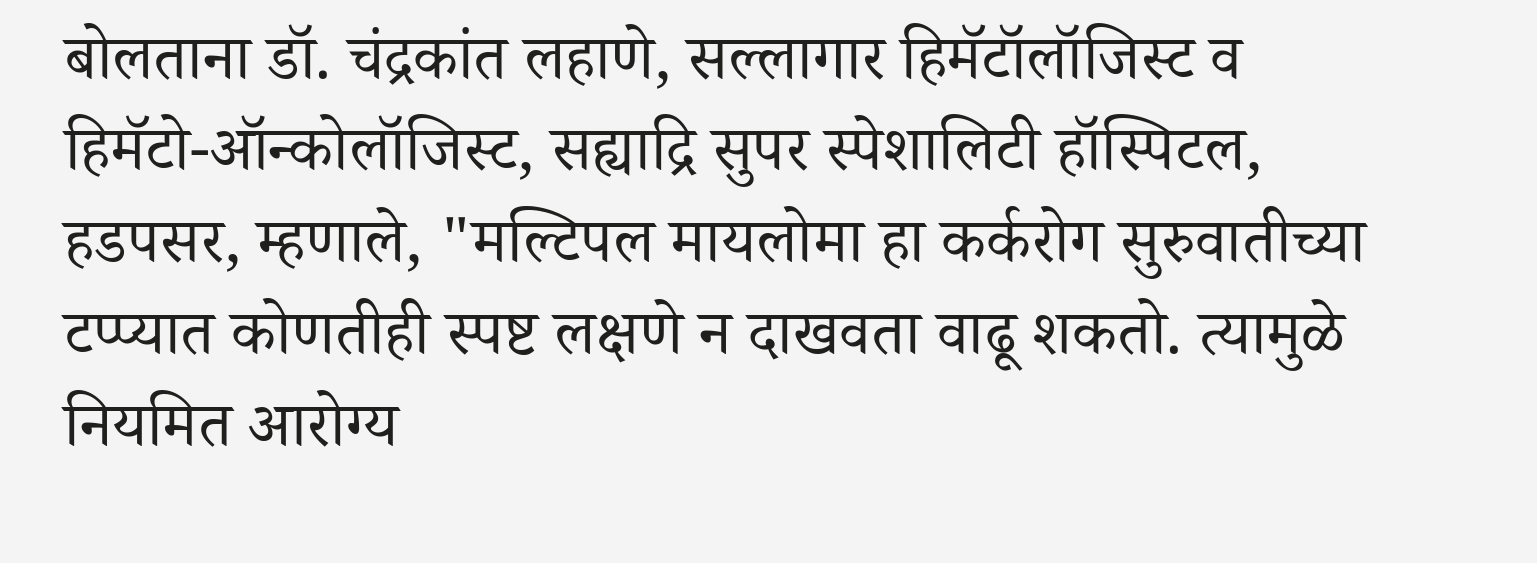बोलताना डॉ. चंद्रकांत लहाणे, सल्लागार हिमॅटॉलॉजिस्ट व हिमॅटो-ऑन्कोलॉजिस्ट, सह्याद्रि सुपर स्पेशालिटी हॉस्पिटल, हडपसर, म्हणाले, "मल्टिपल मायलोमा हा कर्करोग सुरुवातीच्या टप्प्यात कोणतीही स्पष्ट लक्षणे न दाखवता वाढू शकतो. त्यामुळे नियमित आरोग्य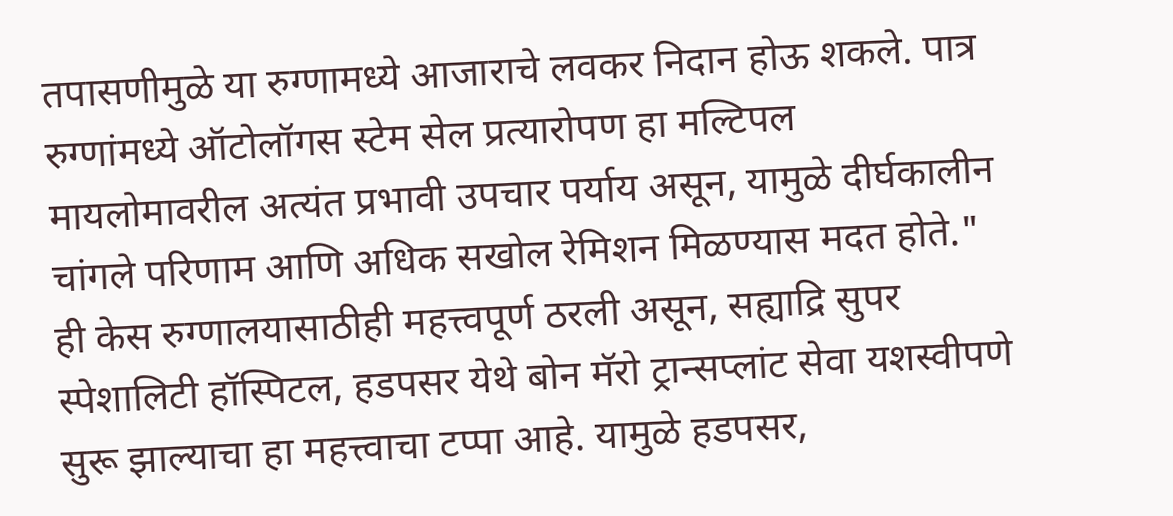तपासणीमुळे या रुग्णामध्ये आजाराचे लवकर निदान होऊ शकले. पात्र रुग्णांमध्ये ऑटोलॉगस स्टेम सेल प्रत्यारोपण हा मल्टिपल मायलोमावरील अत्यंत प्रभावी उपचार पर्याय असून, यामुळे दीर्घकालीन चांगले परिणाम आणि अधिक सखोल रेमिशन मिळण्यास मदत होते." ही केस रुग्णालयासाठीही महत्त्वपूर्ण ठरली असून, सह्याद्रि सुपर स्पेशालिटी हॉस्पिटल, हडपसर येथे बोन मॅरो ट्रान्सप्लांट सेवा यशस्वीपणे सुरू झाल्याचा हा महत्त्वाचा टप्पा आहे. यामुळे हडपसर,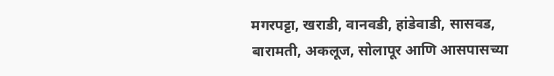मगरपट्टा, खराडी, वानवडी, हांडेवाडी, सासवड, बारामती, अकलूज, सोलापूर आणि आसपासच्या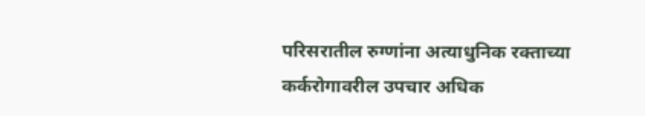परिसरातील रुग्णांना अत्याधुनिक रक्ताच्या कर्करोगावरील उपचार अधिक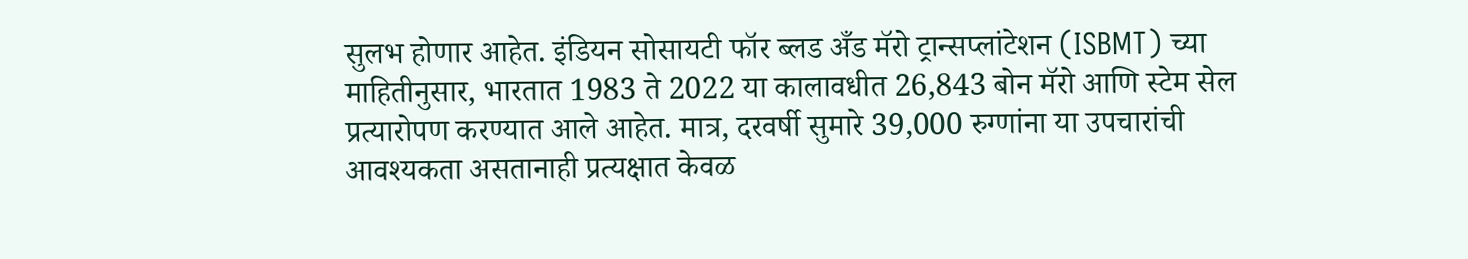सुलभ होणार आहेत. इंडियन सोसायटी फॉर ब्लड अँड मॅरो ट्रान्सप्लांटेशन (ISBMT) च्या माहितीनुसार, भारतात 1983 ते 2022 या कालावधीत 26,843 बोन मॅरो आणि स्टेम सेल प्रत्यारोपण करण्यात आले आहेत. मात्र, दरवर्षी सुमारे 39,000 रुग्णांना या उपचारांची आवश्यकता असतानाही प्रत्यक्षात केवळ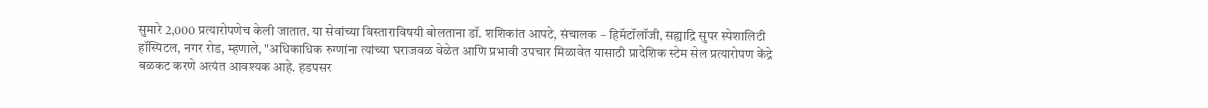सुमारे 2,000 प्रत्यारोपणेच केली जातात. या सेवांच्या विस्ताराविषयी बोलताना डॉ. शशिकांत आपटे, संचालक – हिमॅटॉलॉजी, सह्याद्रि सुपर स्पेशालिटी हॉस्पिटल, नगर रोड, म्हणाले, "अधिकाधिक रुग्णांना त्यांच्या घराजवळ वेळेत आणि प्रभावी उपचार मिळावेत यासाठी प्रादेशिक स्टेम सेल प्रत्यारोपण केंद्रे बळकट करणे अत्यंत आवश्यक आहे. हडपसर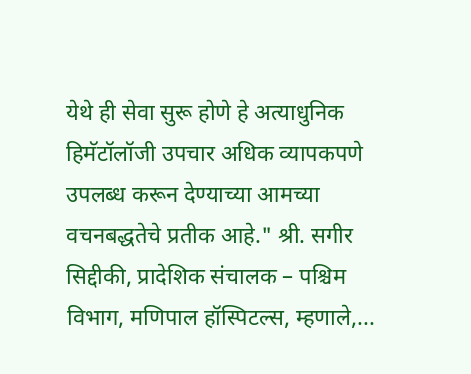येथे ही सेवा सुरू होणे हे अत्याधुनिक हिमॅटॉलॉजी उपचार अधिक व्यापकपणे उपलब्ध करून देण्याच्या आमच्या वचनबद्धतेचे प्रतीक आहे." श्री. सगीर सिद्दीकी, प्रादेशिक संचालक – पश्चिम विभाग, मणिपाल हॉस्पिटल्स, म्हणाले,...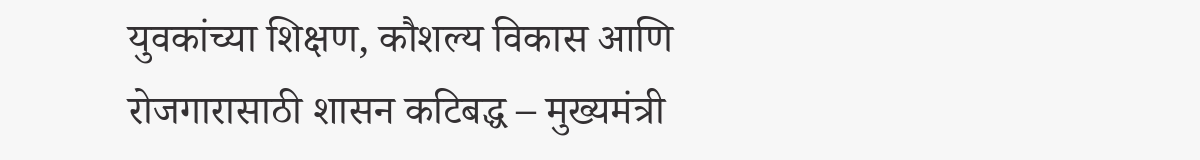युवकांच्या शिक्षण, कौशल्य विकास आणि रोजगारासाठी शासन कटिबद्ध – मुख्यमंत्री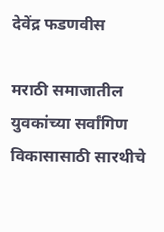देवेंद्र फडणवीस

मराठी समाजातील युवकांच्या सर्वांगिण विकासासाठी सारथीचे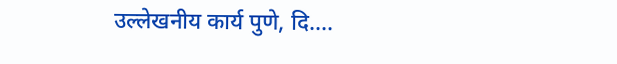उल्लेखनीय कार्य पुणे, दि....